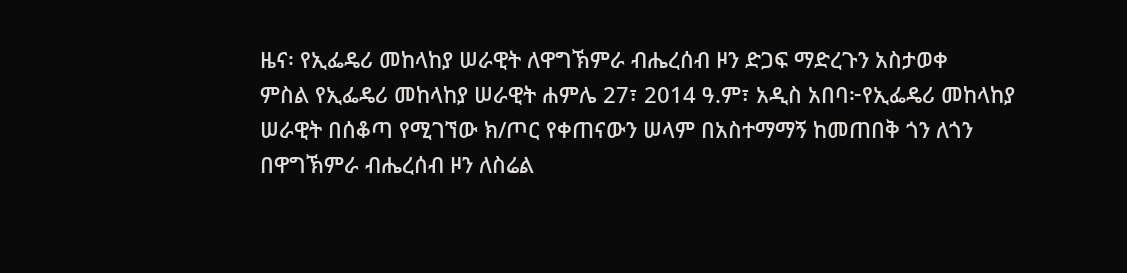ዜና፡ የኢፌዴሪ መከላከያ ሠራዊት ለዋግኽምራ ብሔረሰብ ዞን ድጋፍ ማድረጉን አስታወቀ
ምስል የኢፌዴሪ መከላከያ ሠራዊት ሐምሌ 27፣ 2014 ዓ.ም፣ አዲስ አበባ፦የኢፌዴሪ መከላከያ ሠራዊት በሰቆጣ የሚገኘው ክ/ጦር የቀጠናውን ሠላም በአስተማማኝ ከመጠበቅ ጎን ለጎን በዋግኽምራ ብሔረሰብ ዞን ለስሬል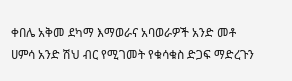ቀበሌ አቅመ ደካማ እማወራና አባወራዎች አንድ መቶ ሀምሳ አንድ ሽህ ብር የሚገመት የቁሳቁስ ድጋፍ ማድረጉን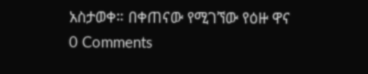አስታወቀ። በቀጠናው የሚገኘው የዕዙ ዋና
0 Comments